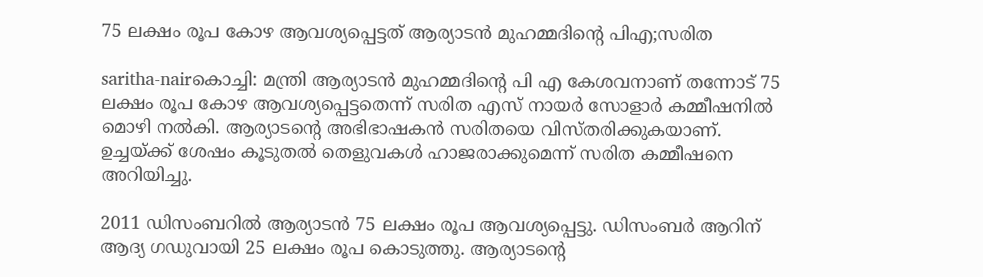75 ലക്ഷം രൂപ കോഴ ആവശ്യപ്പെട്ടത് ആര്യാടന്‍ മുഹമ്മദിന്റെ പിഎ;സരിത

saritha-nairകൊച്ചി: മന്ത്രി ആര്യാടന്‍ മുഹമ്മദിന്റെ പി എ കേശവനാണ്‌ തന്നോട്‌ 75 ലക്ഷം രൂപ കോഴ ആവശ്യപ്പെട്ടതെന്ന്‌ സരിത എസ്‌ നായര്‍ സോളാര്‍ കമ്മീഷനില്‍ മൊഴി നല്‍കി. ആര്യാടന്റെ അഭിഭാഷകന്‍ സരിതയെ വിസ്തരിക്കുകയാണ്. ഉച്ചയ്ക്ക് ശേഷം കൂടുതല്‍ തെളുവകള്‍ ഹാജരാക്കുമെന്ന് സരിത കമ്മീഷനെ അറിയിച്ചു.

2011 ഡിസംബറില്‍ ആര്യാടന്‍ 75 ലക്ഷം രൂപ ആവശ്യപ്പെട്ടു. ഡിസംബര്‍ ആറിന് ആദ്യ ഗഡുവായി 25 ലക്ഷം രൂപ കൊടുത്തു. ആര്യാടന്റെ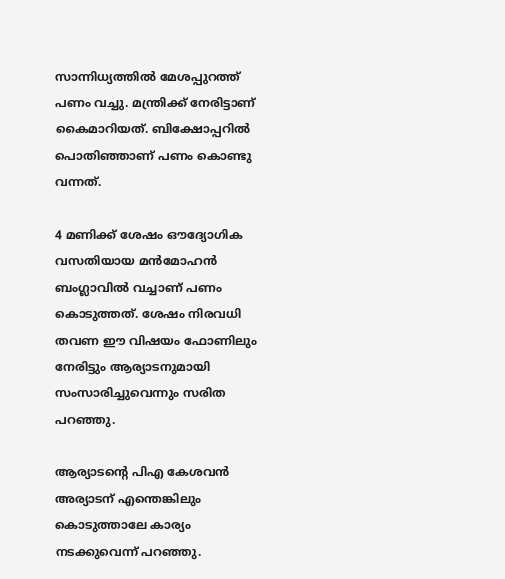സാന്നിധ്യത്തില്‍ മേശപ്പുറത്ത് പണം വച്ചു. മന്ത്രിക്ക് നേരിട്ടാണ് കൈമാറിയത്. ബിക്ഷോപ്പറില്‍ പൊതിഞ്ഞാണ് പണം കൊണ്ടു വന്നത്.

4 മണിക്ക് ശേഷം ഔദ്യോഗിക വസതിയായ മന്‍മോഹന്‍ ബംഗ്ലാവില്‍ വച്ചാണ് പണം കൊടുത്തത്. ശേഷം നിരവധി തവണ ഈ വിഷയം ഫോണിലും നേരിട്ടും ആര്യാടനുമായി സംസാരിച്ചുവെന്നും സരിത പറഞ്ഞു.

ആര്യാടന്റെ പിഎ കേശവന്‍ അര്യാടന് എന്തെങ്കിലും കൊടുത്താലേ കാര്യം നടക്കുവെന്ന് പറഞ്ഞു.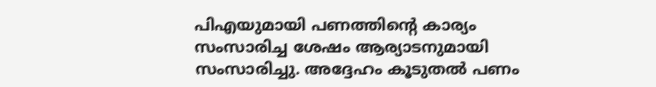പിഎയുമായി പണത്തിന്റെ കാര്യം സംസാരിച്ച ശേഷം ആര്യാടനുമായി സംസാരിച്ചു. അദ്ദേഹം കൂടുതല്‍ പണം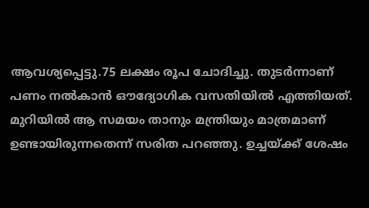ആവശ്യപ്പെട്ടു.75 ലക്ഷം രൂപ ചോദിച്ചു. തുടര്‍ന്നാണ് പണം നല്‍കാന്‍ ഔദ്യോഗിക വസതിയില്‍ എത്തിയത്. മുറിയില്‍ ആ സമയം താനും മന്ത്രിയും മാത്രമാണ് ഉണ്ടായിരുന്നതെന്ന് സരിത പറഞ്ഞു. ഉച്ചയ്ക്ക് ശേഷം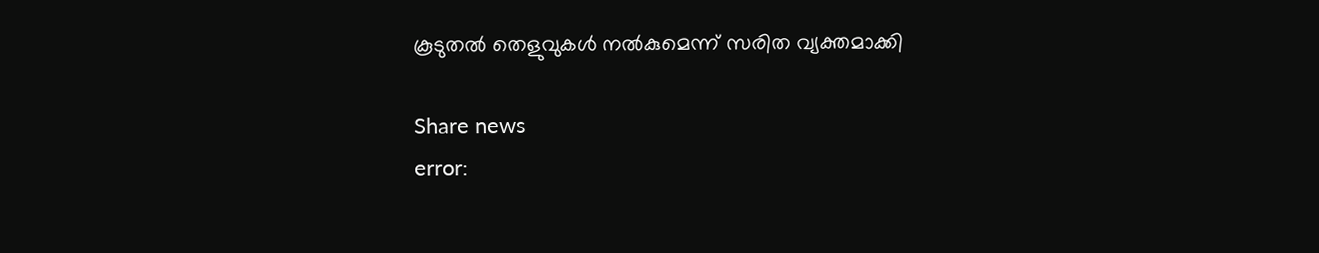കൂടുതല്‍ തെളുവുകള്‍ നല്‍കുമെന്ന് സരിത വ്യക്തമാക്കി

Share news
error: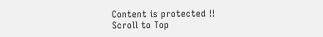Content is protected !!
Scroll to Top